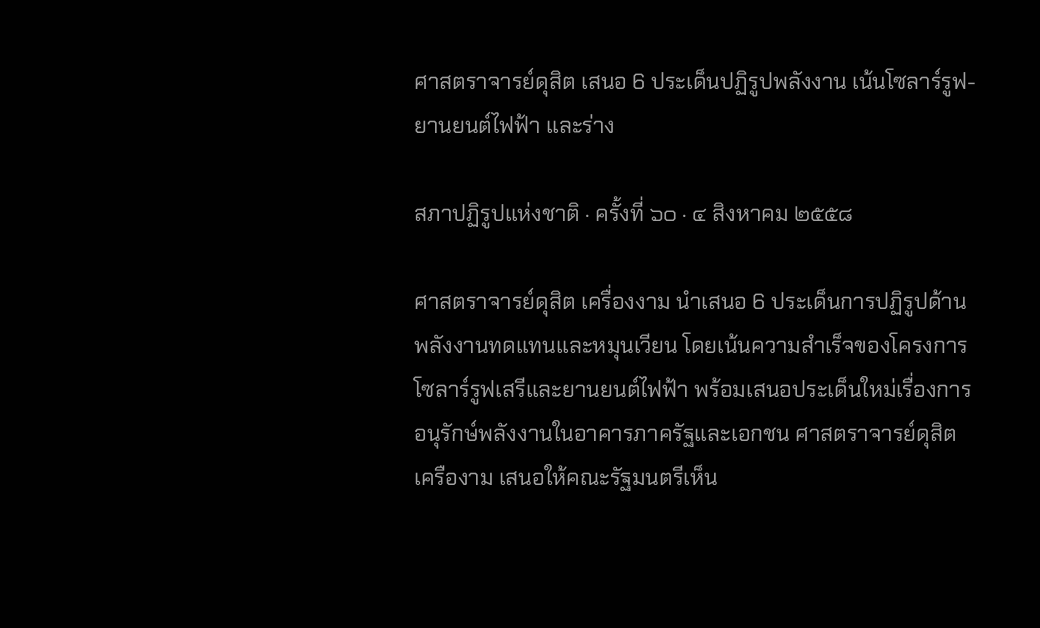ศาสตราจารย์ดุสิต เสนอ 6 ประเด็นปฏิรูปพลังงาน เน้นโซลาร์รูฟ-ยานยนต์ไฟฟ้า และร่าง

สภาปฏิรูปแห่งชาติ · ครั้งที่ ๖๐ · ๔ สิงหาคม ๒๕๕๘

ศาสตราจารย์ดุสิต เครื่องงาม นำเสนอ 6 ประเด็นการปฏิรูปด้านพลังงานทดแทนและหมุนเวียน โดยเน้นความสำเร็จของโครงการโซลาร์รูฟเสรีและยานยนต์ไฟฟ้า พร้อมเสนอประเด็นใหม่เรื่องการอนุรักษ์พลังงานในอาคารภาครัฐและเอกชน ศาสตราจารย์ดุสิต เครืองาม เสนอให้คณะรัฐมนตรีเห็น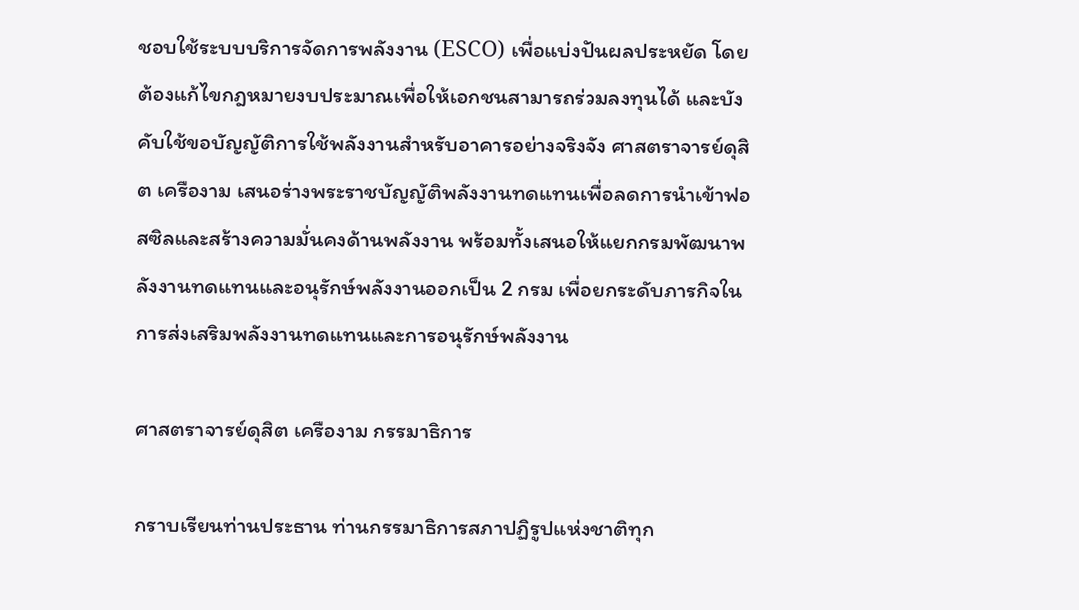ชอบใช้ระบบบริการจัดการพลังงาน (ESCO) เพื่อแบ่งปันผลประหยัด โดยต้องแก้ไขกฎหมายงบประมาณเพื่อให้เอกชนสามารถร่วมลงทุนได้ และบังคับใช้ขอบัญญัติการใช้พลังงานสำหรับอาคารอย่างจริงจัง ศาสตราจารย์ดุสิต เครืองาม เสนอร่างพระราชบัญญัติพลังงานทดแทนเพื่อลดการนำเข้าฟอสซิลและสร้างความมั่นคงด้านพลังงาน พร้อมทั้งเสนอให้แยกกรมพัฒนาพลังงานทดแทนและอนุรักษ์พลังงานออกเป็น 2 กรม เพื่อยกระดับภารกิจในการส่งเสริมพลังงานทดแทนและการอนุรักษ์พลังงาน

ศาสตราจารย์ดุสิต เครืองาม กรรมาธิการ

กราบเรียนท่านประธาน ท่านกรรมาธิการสภาปฏิรูปแห่งชาติทุก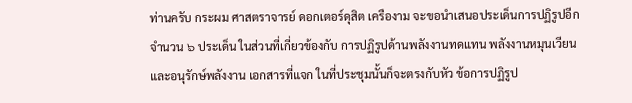ท่านครับ กระผม ศาสตราจารย์ ดอกเตอร์ดุสิต เครืองาม จะขอนําเสนอประเด็นการปฏิรูปอีกจํานวน ๖ ประเด็น ในส่วนที่เกี่ยวข้องกับ การปฏิรูปด้านพลังงานทดแทน พลังงานหมุนเวียน และอนุรักษ์พลังงาน เอกสารที่แจก ในที่ประชุมนั้นก็จะตรงกับหัว ข้อการปฏิรูป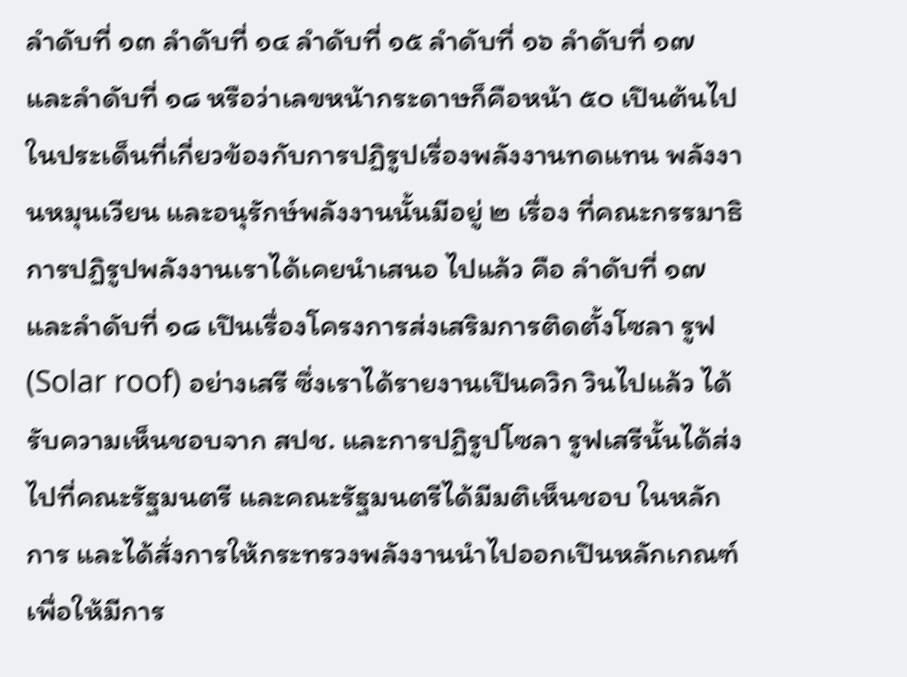ลําดับที่ ๑๓ ลําดับที่ ๑๔ ลําดับที่ ๑๕ ลําดับที่ ๑๖ ลําดับที่ ๑๗ และลําดับที่ ๑๘ หรือว่าเลขหน้ากระดาษก็คือหน้า ๕๐ เปึนต้นไป ในประเด็นที่เกี่ยวข้องกับการปฏิรูปเรื่องพลังงานทดแทน พลังงานหมุนเวียน และอนุรักษ์พลังงานนั้นมีอยู่ ๒ เรื่อง ที่คณะกรรมาธิการปฏิรูปพลังงานเราได้เคยนําเสนอ ไปแล้ว คือ ลําดับที่ ๑๗ และลําดับที่ ๑๘ เปึนเรื่องโครงการส่งเสริมการติดตั้งโซลา รูฟ (Solar roof) อย่างเสรี ซึ่งเราได้รายงานเปึนควิก วินไปแล้ว ได้รับความเห็นชอบจาก สปช. และการปฏิรูปโซลา รูฟเสรีนั้นได้ส่งไปที่คณะรัฐมนตรี และคณะรัฐมนตรีได้มีมติเห็นชอบ ในหลักการ และได้สั่งการให้กระทรวงพลังงานนําไปออกเปึนหลักเกณฑ์เพื่อให้มีการ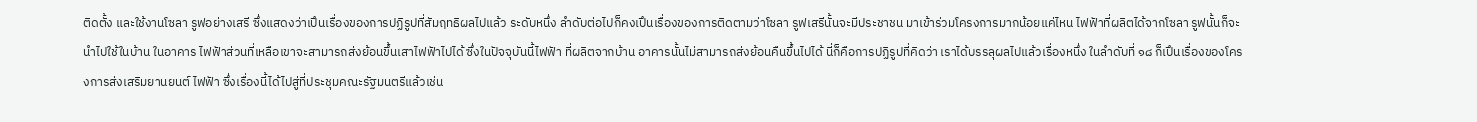ติดตั้ง และใช้งานโซลา รูฟอย่างเสรี ซึ่งแสดงว่าเปึนเรื่องของการปฏิรูปที่สัมฤทธิผลไปแล้ว ระดับหนึ่ง ลําดับต่อไปก็คงเปึนเรื่องของการติดตามว่าโซลา รูฟเสรีนั้นจะมีประชาชน มาเข้าร่วมโครงการมากน้อยแค่ไหน ไฟฟัาที่ผลิตได้จากโซลา รูฟนั้นก็จะนําไปใช้ในบ้าน ในอาคาร ไฟฟัาส่วนที่เหลือเขาจะสามารถส่งย้อนขึ้นเสาไฟฟัาไปได้ ซึ่งในปัจจุบันนี้ไฟฟัา ที่ผลิตจากบ้าน อาคารนั้นไม่สามารถส่งย้อนคืนขึ้นไปได้ นี่ก็คือการปฏิรูปที่คิดว่า เราได้บรรลุผลไปแล้วเรื่องหนึ่ง ในลําดับที่ ๑๘ ก็เปึนเรื่องของโครงการส่งเสริมยานยนต์ ไฟฟัา ซึ่งเรื่องนี้ได้ไปสู่ที่ประชุมคณะรัฐมนตรีแล้วเช่น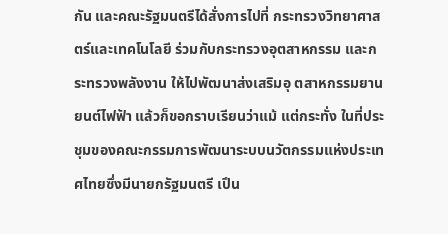กัน และคณะรัฐมนตรีได้สั่งการไปที่ กระทรวงวิทยาศาสตร์และเทคโนโลยี ร่วมกับกระทรวงอุตสาหกรรม และกระทรวงพลังงาน ให้ไปพัฒนาส่งเสริมอุ ตสาหกรรมยานยนต์ไฟฟัา แล้วก็ขอกราบเรียนว่าแม้ แต่กระทั่ง ในที่ประชุมของคณะกรรมการพัฒนาระบบนวัตกรรมแห่งประเทศไทยซึ่งมีนายกรัฐมนตรี เปึน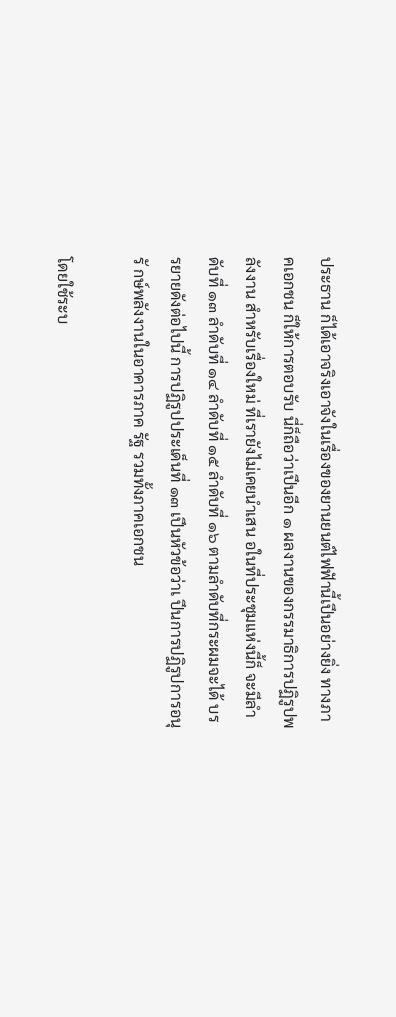ประธาน ก็ได้เอาจริงเอาจังในเรื่องของยานยนต์ไฟฟัานี้เปึนอย่างยิ่ง ทางภาคเอกชน ก็ให้การตอบรับ นี่ก็ถือว่าเปึนอีก ๑ ผลงานของกรรมาธิการปฏิรูปพลังงาน สําหรับเรื่องใหม่ ที่เรายังไม่เคยนําเสน อในที่ประชุมแห่งนี้ก็ จะมีลําดับที่ ๑๓ ลําดับที่ ๑๔ ลําดับที่ ๑๕ ลําดับที่ ๑๖ ตามลําดับที่กระผมจะได้ บรรยายดังต่อไปนี้ การปฏิรูปประเด็นที่ ๑๓ เปึนหัวข้อว่าเ ปึนการปฏิรูปการอนุรั กษ์พลังงานในอาคารภาค รัฐ รวมทั้งภาคเอกชน

โดยใช้ระบ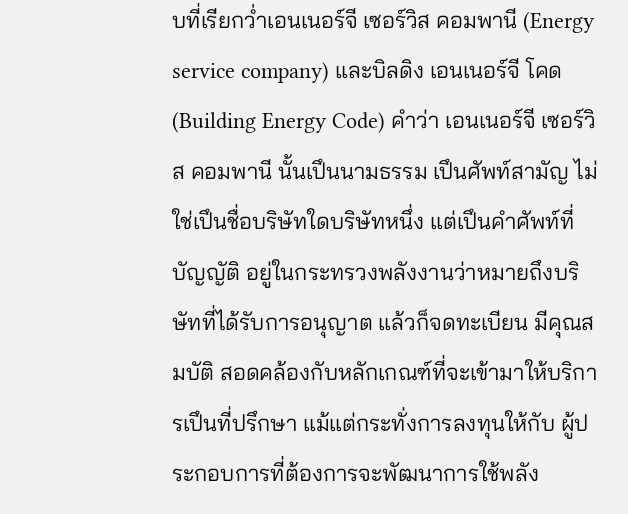บที่เรียกว่ำเอนเนอร์จี เซอร์วิส คอมพานี (Energy service company) และบิลดิง เอนเนอร์จี โคด (Building Energy Code) คําว่า เอนเนอร์จี เซอร์วิส คอมพานี นั้นเปึนนามธรรม เปึนศัพท์สามัญ ไม่ใช่เปึนชื่อบริษัทใดบริษัทหนึ่ง แต่เปึนคําศัพท์ที่บัญญัติ อยู่ในกระทรวงพลังงานว่าหมายถึงบริษัทที่ได้รับการอนุญาต แล้วก็จดทะเบียน มีคุณสมบัติ สอดคล้องกับหลักเกณฑ์ที่จะเข้ามาให้บริการเปึนที่ปรึกษา แม้แต่กระทั่งการลงทุนให้กับ ผู้ประกอบการที่ต้องการจะพัฒนาการใช้พลัง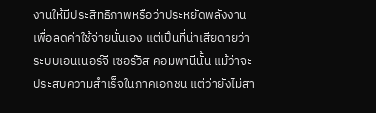งานให้มีประสิทธิภาพหรือว่าประหยัดพลังงาน เพื่อลดค่าใช้จ่ายนั่นเอง แต่เปึนที่น่าเสียดายว่าระบบเอนเนอร์จี เซอร์วิส คอมพานีนั้น แม้ว่าจะประสบความสําเร็จในภาคเอกชน แต่ว่ายังไม่สา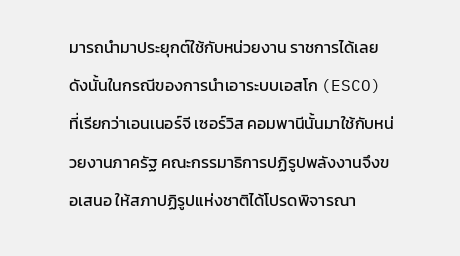มารถนํามาประยุกต์ใช้กับหน่วยงาน ราชการได้เลย ดังนั้นในกรณีของการนําเอาระบบเอสโก (ESCO) ที่เรียกว่าเอนเนอร์จี เซอร์วิส คอมพานีนั้นมาใช้กับหน่วยงานภาครัฐ คณะกรรมาธิการปฏิรูปพลังงานจึงขอเสนอ ให้สภาปฏิรูปแห่งชาติได้โปรดพิจารณา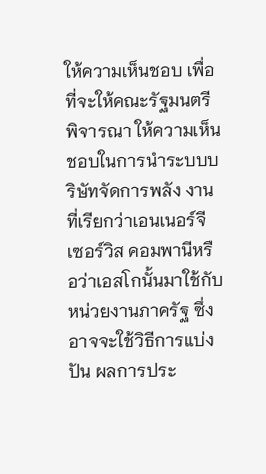ให้ความเห็นชอบ เพื่อที่จะให้คณะรัฐมนตรีพิจารณา ให้ความเห็นชอบในการนําระบบบริษัทจัดการพลัง งานที่เรียกว่าเอนเนอร์จี เซอร์วิส คอมพานีหรือว่าเอสโกนั้นมาใช้กับหน่วยงานภาครัฐ ซึ่งอาจจะใช้วิธีการแบ่งปัน ผลการประ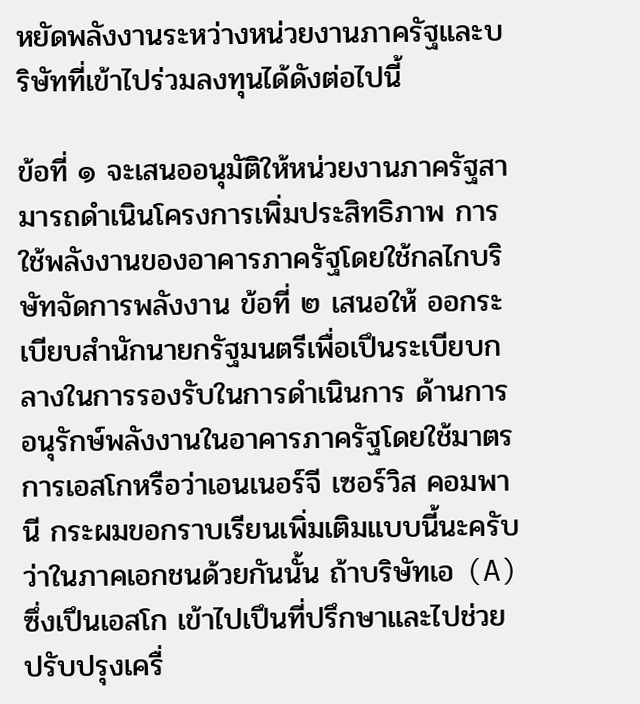หยัดพลังงานระหว่างหน่วยงานภาครัฐและบริษัทที่เข้าไปร่วมลงทุนได้ดังต่อไปนี้

ข้อที่ ๑ จะเสนออนุมัติให้หน่วยงานภาครัฐสามารถดําเนินโครงการเพิ่มประสิทธิภาพ การใช้พลังงานของอาคารภาครัฐโดยใช้กลไกบริษัทจัดการพลังงาน ข้อที่ ๒ เสนอให้ ออกระเบียบสํานักนายกรัฐมนตรีเพื่อเปึนระเบียบกลางในการรองรับในการดําเนินการ ด้านการอนุรักษ์พลังงานในอาคารภาครัฐโดยใช้มาตรการเอสโกหรือว่าเอนเนอร์จี เซอร์วิส คอมพานี กระผมขอกราบเรียนเพิ่มเติมแบบนี้นะครับว่าในภาคเอกชนด้วยกันนั้น ถ้าบริษัทเอ (A) ซึ่งเปึนเอสโก เข้าไปเปึนที่ปรึกษาและไปช่วยปรับปรุงเครื่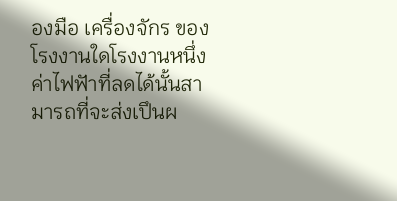องมือ เครื่องจักร ของโรงงานใดโรงงานหนึ่ง ค่าไฟฟัาที่ลดได้นั้นสามารถที่จะส่งเปึนผ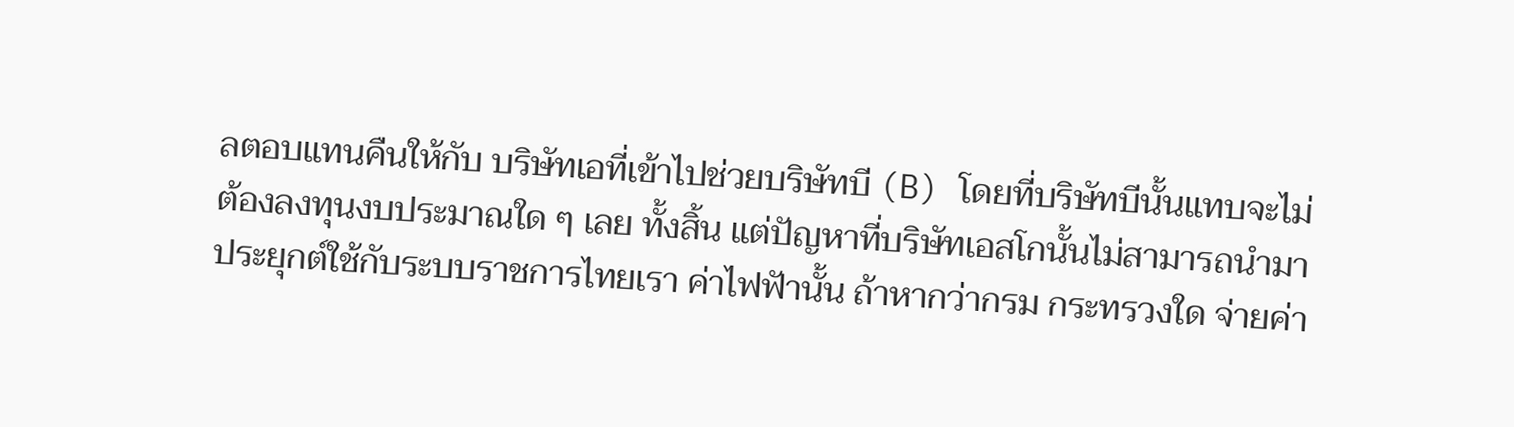ลตอบแทนคืนให้กับ บริษัทเอที่เข้าไปช่วยบริษัทบี (B) โดยที่บริษัทบีนั้นแทบจะไม่ต้องลงทุนงบประมาณใด ๆ เลย ทั้งสิ้น แต่ปัญหาที่บริษัทเอสโกนั้นไม่สามารถนํามาประยุกต์ใช้กับระบบราชการไทยเรา ค่าไฟฟัานั้น ถ้าหากว่ากรม กระทรวงใด จ่ายค่า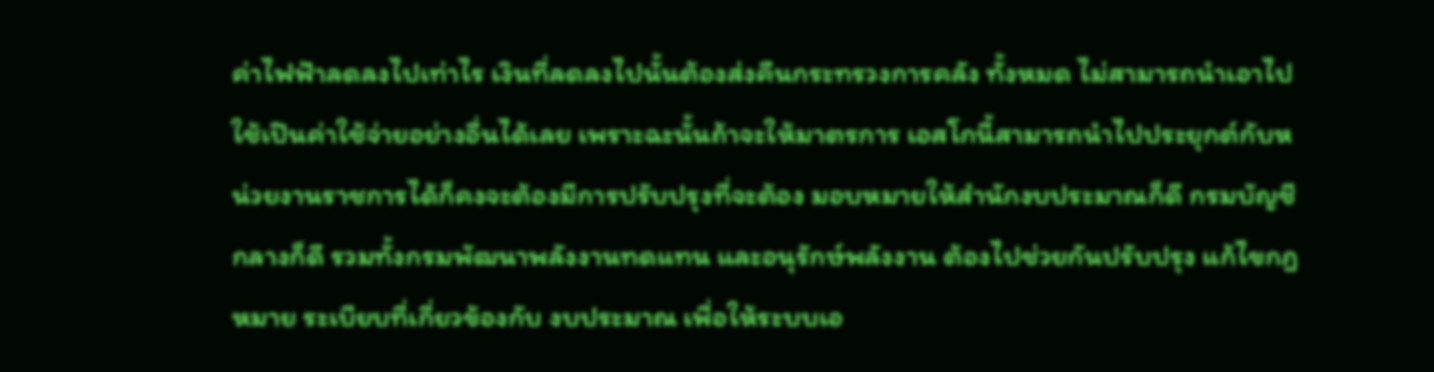ค่าไฟฟัาลดลงไปเท่าไร เงินที่ลดลงไปนั้นต้องส่งคืนกระทรวงการคลัง ทั้งหมด ไม่สามารถนําเอาไปใช้เปึนค่าใช้จ่ายอย่างอื่นได้เลย เพราะฉะนั้นถ้าจะให้มาตรการ เอสโกนี้สามารถนําไปประยุกต์กับหน่วยงานราชการได้ก็คงจะต้องมีการปรับปรุงที่จะต้อง มอบหมายให้สํานักงบประมาณก็ดี กรมบัญชีกลางก็ดี รวมทั้งกรมพัฒนาพลังงานทดแทน และอนุรักษ์พลังงาน ต้องไปช่วยกันปรับปรุง แก้ไขกฎหมาย ระเบียบที่เกี่ยวข้องกับ งบประมาณ เพื่อให้ระบบเอ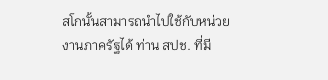สโกนั้นสามารถนําไปใช้กับหน่วยงานภาครัฐได้ ท่าน สปช. ที่มี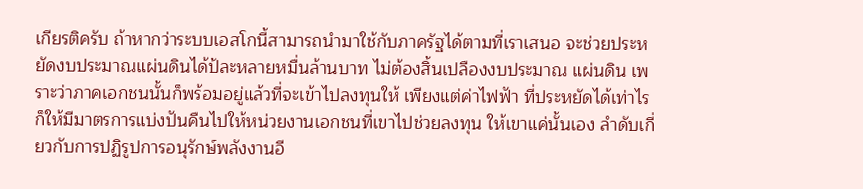เกียรติครับ ถ้าหากว่าระบบเอสโกนี้สามารถนํามาใช้กับภาครัฐได้ตามที่เราเสนอ จะช่วยประหยัดงบประมาณแผ่นดินได้ป้ละหลายหมื่นล้านบาท ไม่ต้องสิ้นเปลืองงบประมาณ แผ่นดิน เพราะว่าภาคเอกชนนั้นก็พร้อมอยู่แล้วที่จะเข้าไปลงทุนให้ เพียงแต่ค่าไฟฟัา ที่ประหยัดได้เท่าไรก็ให้มีมาตรการแบ่งปันคืนไปให้หน่วยงานเอกชนที่เขาไปช่วยลงทุน ให้เขาแค่นั้นเอง ลําดับเกี่ยวกับการปฏิรูปการอนุรักษ์พลังงานอี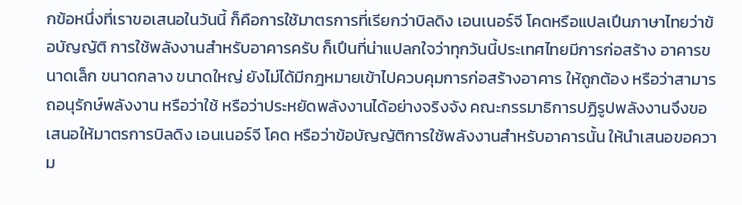กข้อหนึ่งที่เราขอเสนอในวันนี้ ก็คือการใช้มาตรการที่เรียกว่าบิลดิง เอนเนอร์จี โคดหรือแปลเปึนภาษาไทยว่าข้อบัญญัติ การใช้พลังงานสําหรับอาคารครับ ก็เปึนที่น่าแปลกใจว่าทุกวันนี้ประเทศไทยมีการก่อสร้าง อาคารขนาดเล็ก ขนาดกลาง ขนาดใหญ่ ยังไม่ได้มีกฎหมายเข้าไปควบคุมการก่อสร้างอาคาร ให้ถูกต้อง หรือว่าสามารถอนุรักษ์พลังงาน หรือว่าใช้ หรือว่าประหยัดพลังงานได้อย่างจริงจัง คณะกรรมาธิการปฏิรูปพลังงานจึงขอเสนอให้มาตรการบิลดิง เอนเนอร์จี โคด หรือว่าข้อบัญญัติการใช้พลังงานสําหรับอาคารนั้น ให้นําเสนอขอความ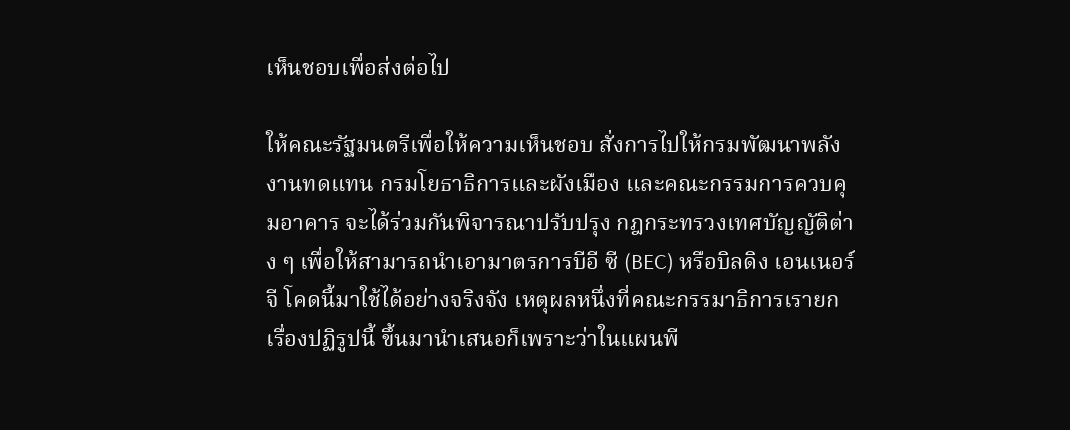เห็นชอบเพื่อส่งต่อไป

ให้คณะรัฐมนตรีเพื่อให้ความเห็นชอบ สั่งการไปให้กรมพัฒนาพลังงานทดแทน กรมโยธาธิการและผังเมือง และคณะกรรมการควบคุมอาคาร จะได้ร่วมกันพิจารณาปรับปรุง กฎกระทรวงเทศบัญญัติต่าง ๆ เพื่อให้สามารถนําเอามาตรการบีอี ซี (BEC) หรือบิลดิง เอนเนอร์จี โคดนี้มาใช้ได้อย่างจริงจัง เหตุผลหนึ่งที่คณะกรรมาธิการเรายกเรื่องปฏิรูปนี้ ขึ้นมานําเสนอก็เพราะว่าในแผนพี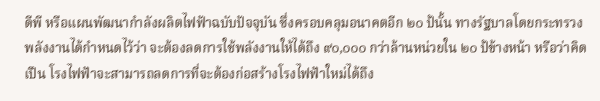ดีพี หรือแผนพัฒนากําลังผลิตไฟฟัาฉบับปัจจุบัน ซึ่งครอบคลุมอนาคตอีก ๒๐ ป้นั้น ทางรัฐบาลโดยกระทรวงพลังงานได้กําหนดไว้ว่า จะต้องลดการใช้พลังงานให้ได้ถึง ๙๐,๐๐๐ กว่าล้านหน่วยใน ๒๐ ป้ข้างหน้า หรือว่าคิดเปึน โรงไฟฟัาจะสามารถลดการที่จะต้องก่อสร้างโรงไฟฟัาใหม่ได้ถึง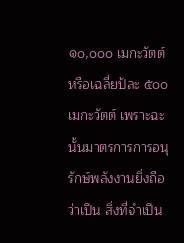๑๐,๐๐๐ เมกะวัตต์ หรือเฉลี่ยป้ละ ๕๐๐ เมกะวัตต์ เพราะฉะนั้นมาตรการการอนุรักษ์พลังงานยิ่งถือว่าเปึน สิ่งที่จําเปึน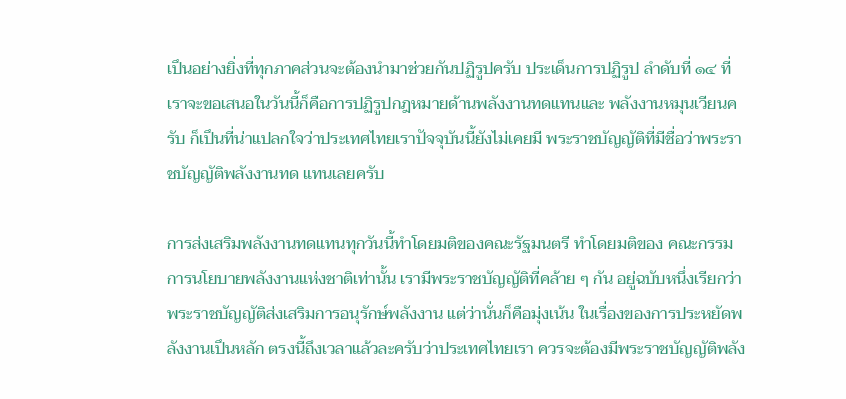เปึนอย่างยิ่งที่ทุกภาคส่วนจะต้องนํามาช่วยกันปฏิรูปครับ ประเด็นการปฏิรูป ลําดับที่ ๑๔ ที่เราจะขอเสนอในวันนี้ก็คือการปฏิรูปกฎหมายด้านพลังงานทดแทนและ พลังงานหมุนเวียนครับ ก็เปึนที่น่าแปลกใจว่าประเทศไทยเราปัจจุบันนี้ยังไม่เคยมี พระราชบัญญัติที่มีชื่อว่าพระราชบัญญัติพลังงานทด แทนเลยครับ

การส่งเสริมพลังงานทดแทนทุกวันนี้ทําโดยมติของคณะรัฐมนตรี ทําโดยมติของ คณะกรรมการนโยบายพลังงานแห่งชาติเท่านั้น เรามีพระราชบัญญัติที่คล้าย ๆ กัน อยู่ฉบับหนึ่งเรียกว่าพระราชบัญญัติส่งเสริมการอนุรักษ์พลังงาน แต่ว่านั่นก็คือมุ่งเน้น ในเรื่องของการประหยัดพลังงานเปึนหลัก ตรงนี้ถึงเวลาแล้วละครับว่าประเทศไทยเรา ควรจะต้องมีพระราชบัญญัติพลัง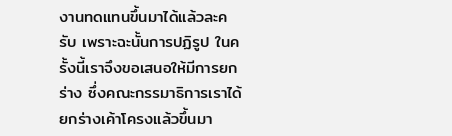งานทดแทนขึ้นมาได้แล้วละครับ เพราะฉะนั้นการปฏิรูป ในครั้งนี้เราจึงขอเสนอให้มีการยกร่าง ซึ่งคณะกรรมาธิการเราได้ยกร่างเค้าโครงแล้วขึ้นมา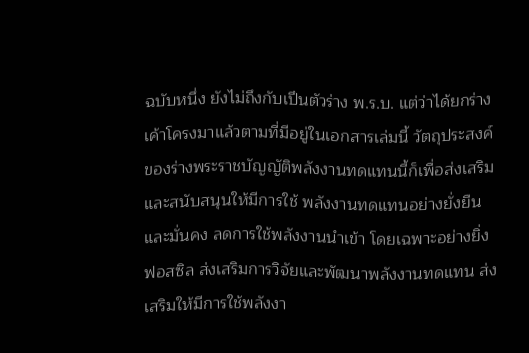ฉบับหนึ่ง ยังไม่ถึงกับเปึนตัวร่าง พ.ร.บ. แต่ว่าได้ยกร่างเค้าโครงมาแล้วตามที่มีอยู่ในเอกสารเล่มนี้ วัตถุประสงค์ของร่างพระราชบัญญัติพลังงานทดแทนนี้ก็เพื่อส่งเสริมและสนับสนุนให้มีการใช้ พลังงานทดแทนอย่างยั่งยืนและมั่นคง ลดการใช้พลังงานนําเข้า โดยเฉพาะอย่างยิ่ง ฟอสซิล ส่งเสริมการวิจัยและพัฒนาพลังงานทดแทน ส่งเสริมให้มีการใช้พลังงา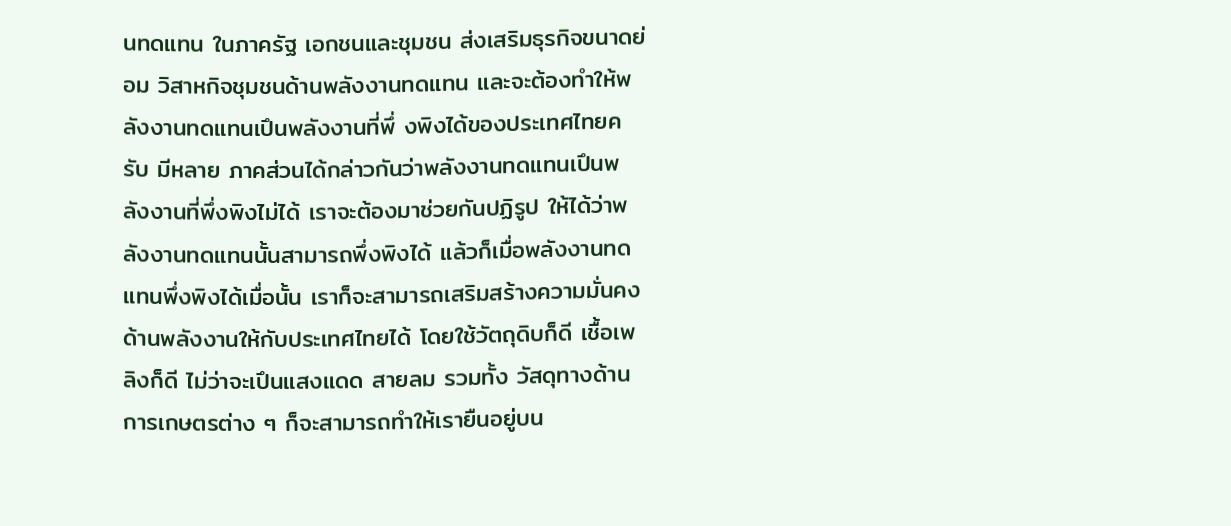นทดแทน ในภาครัฐ เอกชนและชุมชน ส่งเสริมธุรกิจขนาดย่อม วิสาหกิจชุมชนด้านพลังงานทดแทน และจะต้องทําให้พลังงานทดแทนเปึนพลังงานที่พึ่ งพิงได้ของประเทศไทยครับ มีหลาย ภาคส่วนได้กล่าวกันว่าพลังงานทดแทนเปึนพลังงานที่พึ่งพิงไม่ได้ เราจะต้องมาช่วยกันปฏิรูป ให้ได้ว่าพลังงานทดแทนนั้นสามารถพึ่งพิงได้ แล้วก็เมื่อพลังงานทดแทนพึ่งพิงได้เมื่อนั้น เราก็จะสามารถเสริมสร้างความมั่นคงด้านพลังงานให้กับประเทศไทยได้ โดยใช้วัตถุดิบก็ดี เชื้อเพลิงก็ดี ไม่ว่าจะเปึนแสงแดด สายลม รวมทั้ง วัสดุทางด้านการเกษตรต่าง ๆ ก็จะสามารถทําให้เรายืนอยู่บน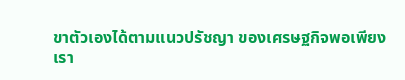ขาตัวเองได้ตามแนวปรัชญา ของเศรษฐกิจพอเพียง เรา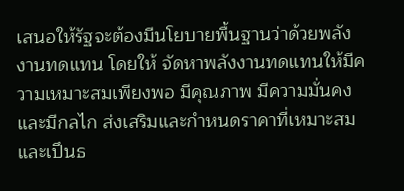เสนอให้รัฐจะต้องมีนโยบายพื้นฐานว่าด้วยพลังงานทดแทน โดยให้ จัดหาพลังงานทดแทนให้มีความเหมาะสมเพียงพอ มีคุณภาพ มีความมั่นคงและมีกลไก ส่งเสริมและกําหนดราคาที่เหมาะสมและเปึนธ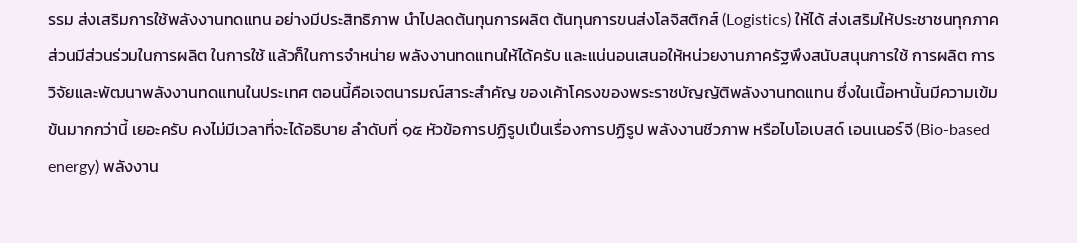รรม ส่งเสริมการใช้พลังงานทดแทน อย่างมีประสิทธิภาพ นําไปลดต้นทุนการผลิต ต้นทุนการขนส่งโลจิสติกส์ (Logistics) ให้ได้ ส่งเสริมให้ประชาชนทุกภาคส่วนมีส่วนร่วมในการผลิต ในการใช้ แล้วก็ในการจําหน่าย พลังงานทดแทนให้ได้ครับ และแน่นอนเสนอให้หน่วยงานภาครัฐพึงสนับสนุนการใช้ การผลิต การวิจัยและพัฒนาพลังงานทดแทนในประเทศ ตอนนี้คือเจตนารมณ์สาระสําคัญ ของเค้าโครงของพระราชบัญญัติพลังงานทดแทน ซึ่งในเนื้อหานั้นมีความเข้มข้นมากกว่านี้ เยอะครับ คงไม่มีเวลาที่จะได้อธิบาย ลําดับที่ ๑๕ หัวข้อการปฏิรูปเปึนเรื่องการปฏิรูป พลังงานชีวภาพ หรือไบโอเบสด์ เอนเนอร์จี (Bio-based energy) พลังงาน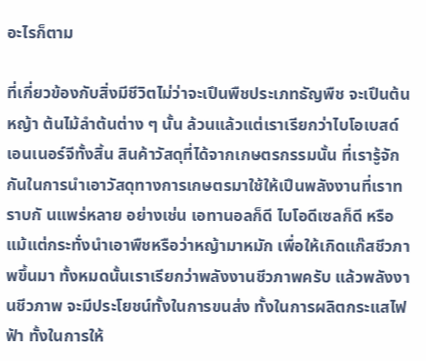อะไรก็ตาม

ที่เกี่ยวข้องกับสิ่งมีชีวิตไม่ว่าจะเปึนพืชประเภทธัญพืช จะเปึนต้นหญ้า ต้นไม้ลําต้นต่าง ๆ นั้น ล้วนแล้วแต่เราเรียกว่าไบโอเบสด์ เอนเนอร์จีทั้งสิ้น สินค้าวัสดุที่ได้จากเกษตรกรรมนั้น ที่เรารู้จักกันในการนําเอาวัสดุทางการเกษตรมาใช้ให้เปึนพลังงานที่เราทราบกั นแพร่หลาย อย่างเช่น เอทานอลก็ดี ไบโอดีเซลก็ดี หรือแม้แต่กระทั่งนําเอาพืชหรือว่าหญ้ามาหมัก เพื่อให้เกิดแก๊สชีวภาพขึ้นมา ทั้งหมดนั้นเราเรียกว่าพลังงานชีวภาพครับ แล้วพลังงานชีวภาพ จะมีประโยชน์ทั้งในการขนส่ง ทั้งในการผลิตกระแสไฟฟัา ทั้งในการให้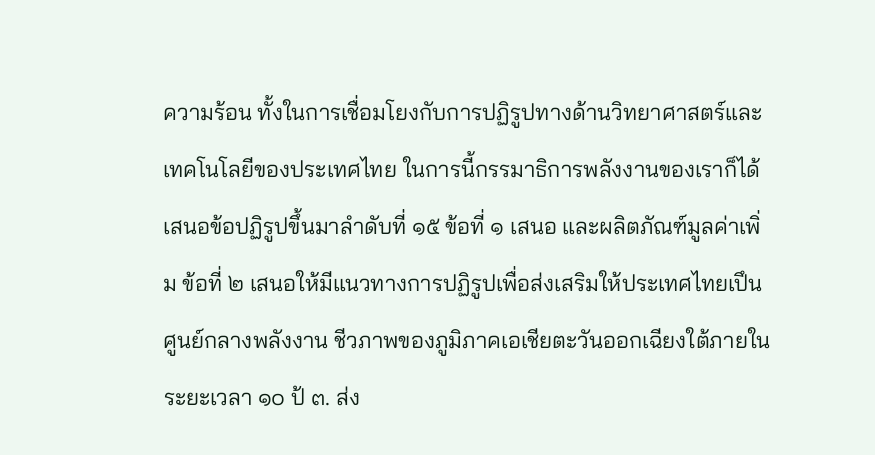ความร้อน ทั้งในการเชื่อมโยงกับการปฏิรูปทางด้านวิทยาศาสตร์และเทคโนโลยีของประเทศไทย ในการนี้กรรมาธิการพลังงานของเราก็ได้เสนอข้อปฏิรูปขึ้นมาลําดับที่ ๑๕ ข้อที่ ๑ เสนอ และผลิตภัณฑ์มูลค่าเพิ่ม ข้อที่ ๒ เสนอให้มีแนวทางการปฏิรูปเพื่อส่งเสริมให้ประเทศไทยเปึนศูนย์กลางพลังงาน ชีวภาพของภูมิภาคเอเชียตะวันออกเฉียงใต้ภายในระยะเวลา ๑๐ ป้ ๓. ส่ง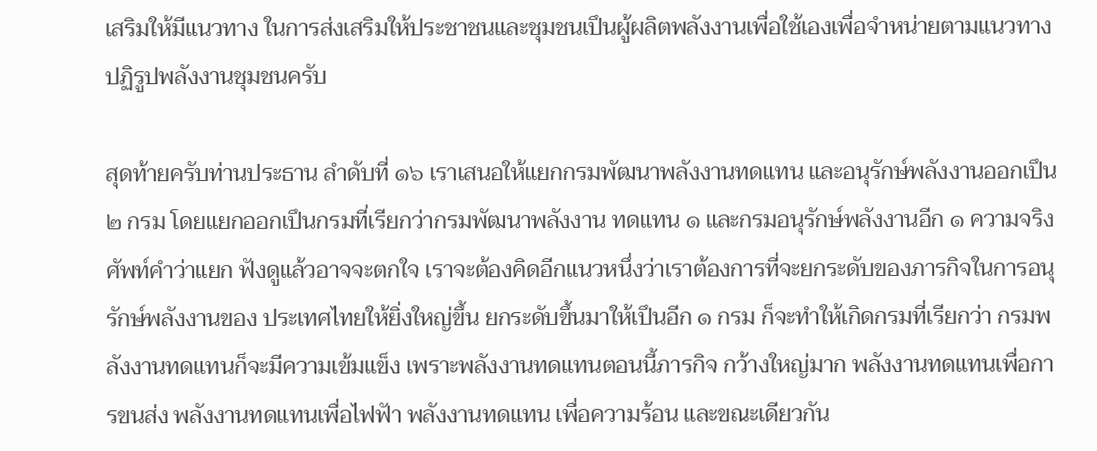เสริมให้มีแนวทาง ในการส่งเสริมให้ประชาชนและชุมชนเปึนผู้ผลิตพลังงานเพื่อใช้เองเพื่อจําหน่ายตามแนวทาง ปฏิรูปพลังงานชุมชนครับ

สุดท้ายครับท่านประธาน ลําดับที่ ๑๖ เราเสนอให้แยกกรมพัฒนาพลังงานทดแทน และอนุรักษ์พลังงานออกเปึน ๒ กรม โดยแยกออกเปึนกรมที่เรียกว่ากรมพัฒนาพลังงาน ทดแทน ๑ และกรมอนุรักษ์พลังงานอีก ๑ ความจริงศัพท์คําว่าแยก ฟังดูแล้วอาจจะตกใจ เราจะต้องคิดอีกแนวหนึ่งว่าเราต้องการที่จะยกระดับของภารกิจในการอนุรักษ์พลังงานของ ประเทศไทยให้ยิ่งใหญ่ขึ้น ยกระดับขึ้นมาให้เปึนอีก ๑ กรม ก็จะทําให้เกิดกรมที่เรียกว่า กรมพลังงานทดแทนก็จะมีความเข้มแข็ง เพราะพลังงานทดแทนตอนนี้ภารกิจ กว้างใหญ่มาก พลังงานทดแทนเพื่อการขนส่ง พลังงานทดแทนเพื่อไฟฟัา พลังงานทดแทน เพื่อความร้อน และขณะเดียวกัน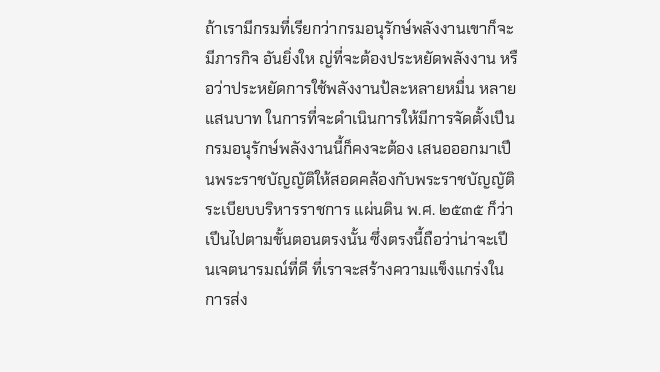ถ้าเรามีกรมที่เรียกว่ากรมอนุรักษ์พลังงานเขาก็จะมีภารกิจ อันยิ่งให ญ่ที่จะต้องประหยัดพลังงาน หรือว่าประหยัดการใช้พลังงานป้ละหลายหมื่น หลายแสนบาท ในการที่จะดําเนินการให้มีการจัดตั้งเปึนกรมอนุรักษ์พลังงานนี้ก็คงจะต้อง เสนอออกมาเปึนพระราชบัญญัติให้สอดคล้องกับพระราชบัญญัติระเบียบบริหารราชการ แผ่นดิน พ.ศ. ๒๕๓๕ ก็ว่าเปึนไปตามขั้นตอนตรงนั้น ซึ่งตรงนี้ถือว่าน่าจะเปึนเจตนารมณ์ที่ดี ที่เราจะสร้างความแข็งแกร่งในการส่ง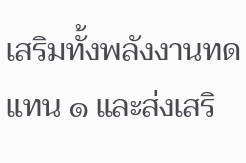เสริมทั้งพลังงานทดแทน ๑ และส่งเสริ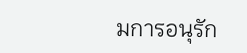มการอนุรัก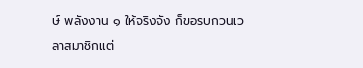ษ์ พลังงาน ๑ ให้จริงจัง ก็ขอรบกวนเวลาสมาชิกแต่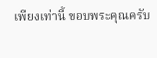เพียงเท่านี้ ขอบพระคุณครับ